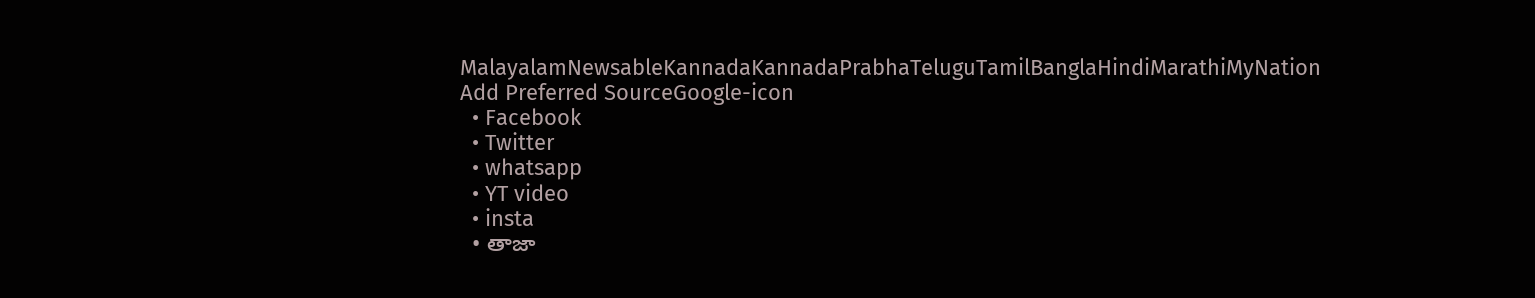MalayalamNewsableKannadaKannadaPrabhaTeluguTamilBanglaHindiMarathiMyNation
Add Preferred SourceGoogle-icon
  • Facebook
  • Twitter
  • whatsapp
  • YT video
  • insta
  • తాజా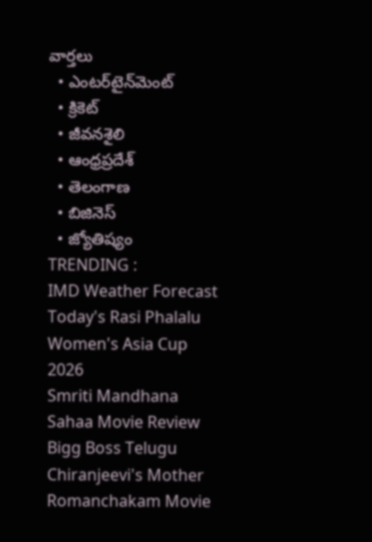వార్తలు
  • ఎంటర్‌టైన్‌మెంట్
  • క్రికెట్
  • జీవనశైలి
  • ఆంధ్రప్రదేశ్
  • తెలంగాణ
  • బిజినెస్
  • జ్యోతిష్యం
TRENDING :
IMD Weather Forecast
Today's Rasi Phalalu
Women's Asia Cup 2026
Smriti Mandhana
Sahaa Movie Review
Bigg Boss Telugu
Chiranjeevi's Mother
Romanchakam Movie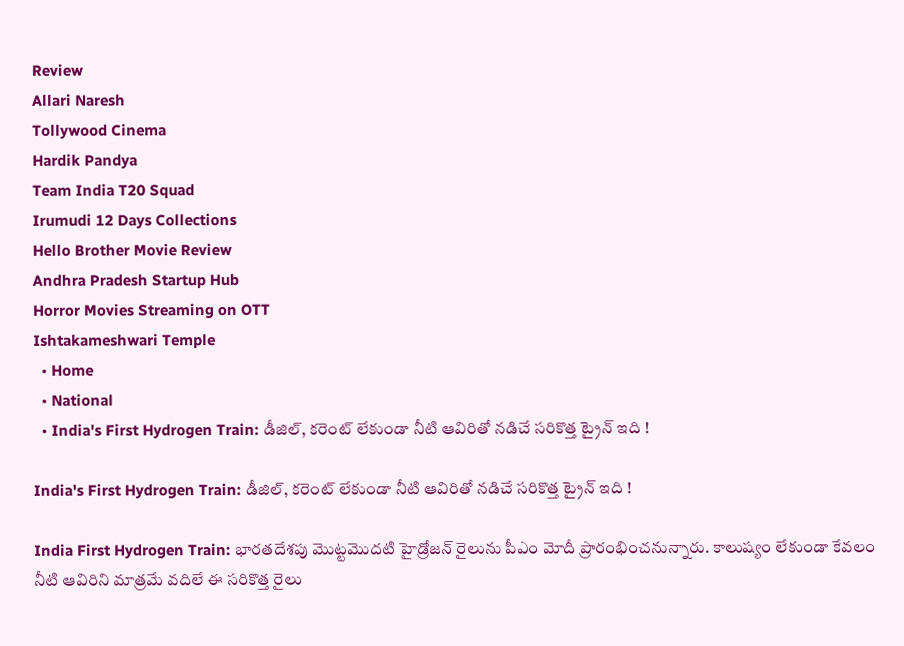Review
Allari Naresh
Tollywood Cinema
Hardik Pandya
Team India T20 Squad
Irumudi 12 Days Collections
Hello Brother Movie Review
Andhra Pradesh Startup Hub
Horror Movies Streaming on OTT
Ishtakameshwari Temple
  • Home
  • National
  • India's First Hydrogen Train: డీజిల్, కరెంట్ లేకుండా నీటి ఆవిరితో నడిచే సరికొత్త ట్రైన్ ఇది !

India's First Hydrogen Train: డీజిల్, కరెంట్ లేకుండా నీటి ఆవిరితో నడిచే సరికొత్త ట్రైన్ ఇది !

India First Hydrogen Train: భారతదేశపు మొట్టమొదటి హైడ్రోజన్ రైలును పీఎం మోదీ ప్రారంభించనున్నారు. కాలుష్యం లేకుండా కేవలం నీటి ఆవిరిని మాత్రమే వదిలే ఈ సరికొత్త రైలు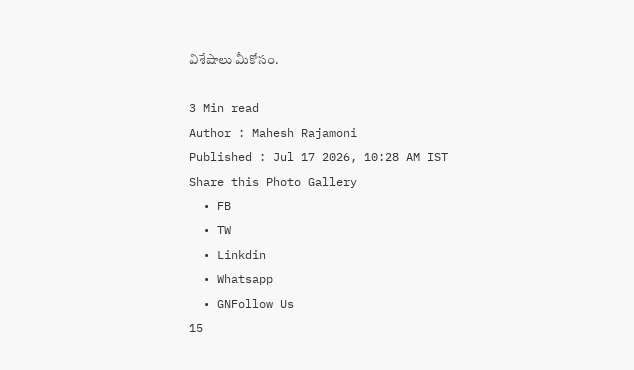విశేషాలు మీకోసం.

3 Min read
Author : Mahesh Rajamoni
Published : Jul 17 2026, 10:28 AM IST
Share this Photo Gallery
  • FB
  • TW
  • Linkdin
  • Whatsapp
  • GNFollow Us
15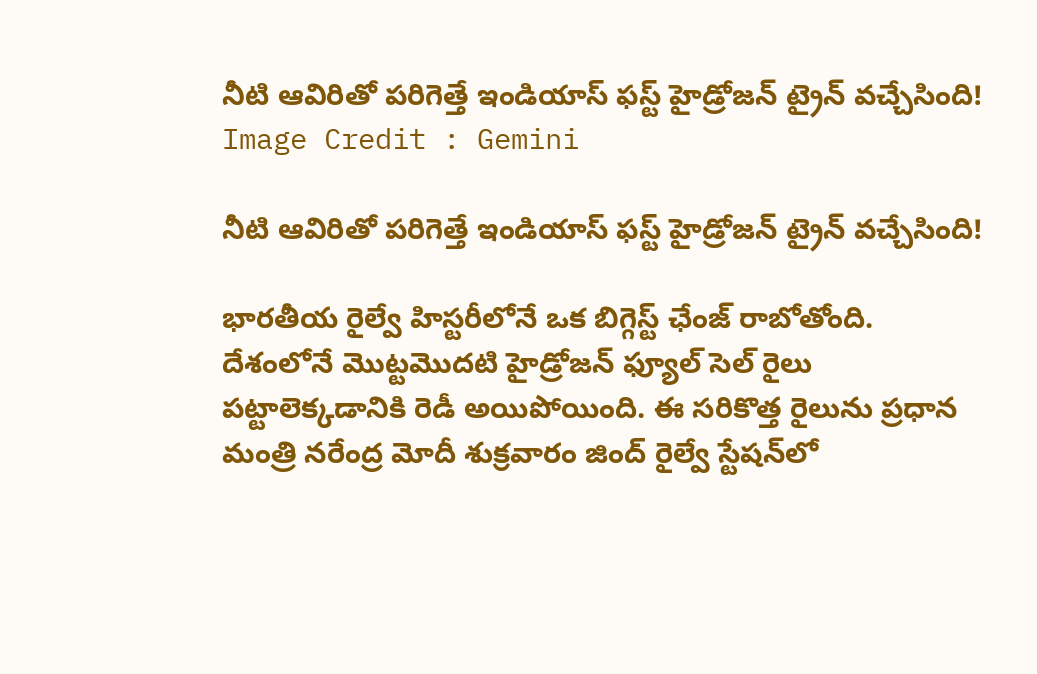నీటి ఆవిరితో పరిగెత్తే ఇండియాస్ ఫస్ట్ హైడ్రోజన్ ట్రైన్ వచ్చేసింది!
Image Credit : Gemini

నీటి ఆవిరితో పరిగెత్తే ఇండియాస్ ఫస్ట్ హైడ్రోజన్ ట్రైన్ వచ్చేసింది!

భారతీయ రైల్వే హిస్టరీలోనే ఒక బిగ్గెస్ట్ ఛేంజ్ రాబోతోంది. దేశంలోనే మొట్టమొదటి హైడ్రోజన్ ఫ్యూల్ సెల్ రైలు పట్టాలెక్కడానికి రెడీ అయిపోయింది. ఈ సరికొత్త రైలును ప్రధాన మంత్రి నరేంద్ర మోదీ శుక్రవారం జింద్ రైల్వే స్టేషన్‌లో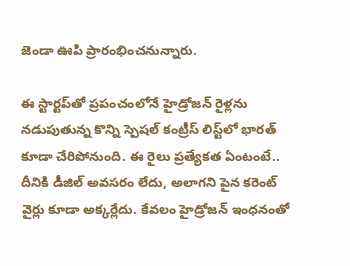జెండా ఊపి ప్రారంభించనున్నారు.

ఈ స్టార్టప్‌తో ప్రపంచంలోనే హైడ్రోజన్ రైళ్లను నడుపుతున్న కొన్ని స్పెషల్ కంట్రీస్ లిస్ట్‌లో భారత్ కూడా చేరిపోనుంది. ఈ రైలు ప్రత్యేకత ఏంటంటే.. దీనికి డీజిల్ అవసరం లేదు, అలాగని పైన కరెంట్ వైర్లు కూడా అక్కర్లేదు. కేవలం హైడ్రోజన్ ఇంధనంతో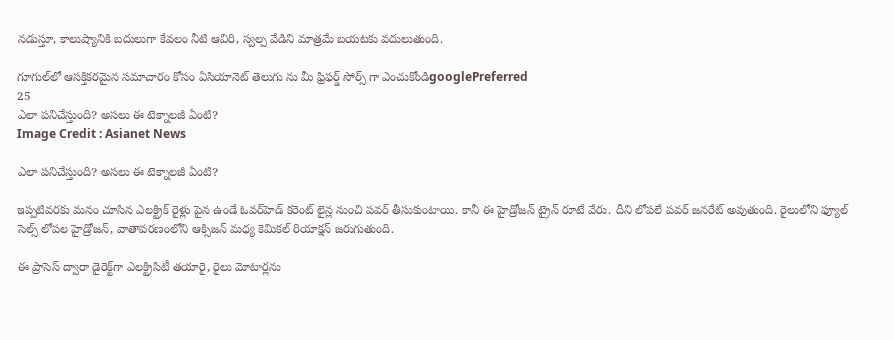నడుస్తూ, కాలుష్యానికి బదులుగా కేవలం నీటి ఆవిరి, స్వల్ప వేడిని మాత్రమే బయటకు వదులుతుంది.

గూగుల్‌లో ఆసక్తికరమైన సమాచారం కోసం ఏసియానెట్ తెలుగు ను మీ ఫ్రిఫర్డ్ సోర్స్ గా ఎంచుకోండిgooglePreferred
25
ఎలా పనిచేస్తుంది? అసలు ఈ టెక్నాలజీ ఏంటి?
Image Credit : Asianet News

ఎలా పనిచేస్తుంది? అసలు ఈ టెక్నాలజీ ఏంటి?

ఇప్పటివరకు మనం చూసిన ఎలక్ట్రిక్ రైళ్లు పైన ఉండే ఓవర్‌హెడ్ కరెంట్ లైన్ల నుంచి పవర్ తీసుకుంటాయి. కానీ ఈ హైడ్రోజన్ ట్రైన్ రూటే వేరు. దీని లోపలే పవర్ జనరేట్ అవుతుంది. రైలులోని ఫ్యూల్ సెల్స్ లోపల హైడ్రోజన్, వాతావరణంలోని ఆక్సిజన్ మధ్య కెమికల్ రియాక్షన్ జరుగుతుంది.

ఈ ప్రాసెస్ ద్వారా డైరెక్ట్‌గా ఎలక్ట్రిసిటీ తయారై, రైలు మోటార్లను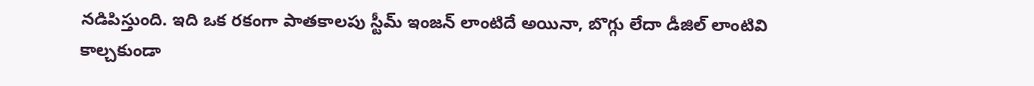నడిపిస్తుంది. ఇది ఒక రకంగా పాతకాలపు స్టీమ్ ఇంజన్ లాంటిదే అయినా, బొగ్గు లేదా డీజిల్ లాంటివి కాల్చకుండా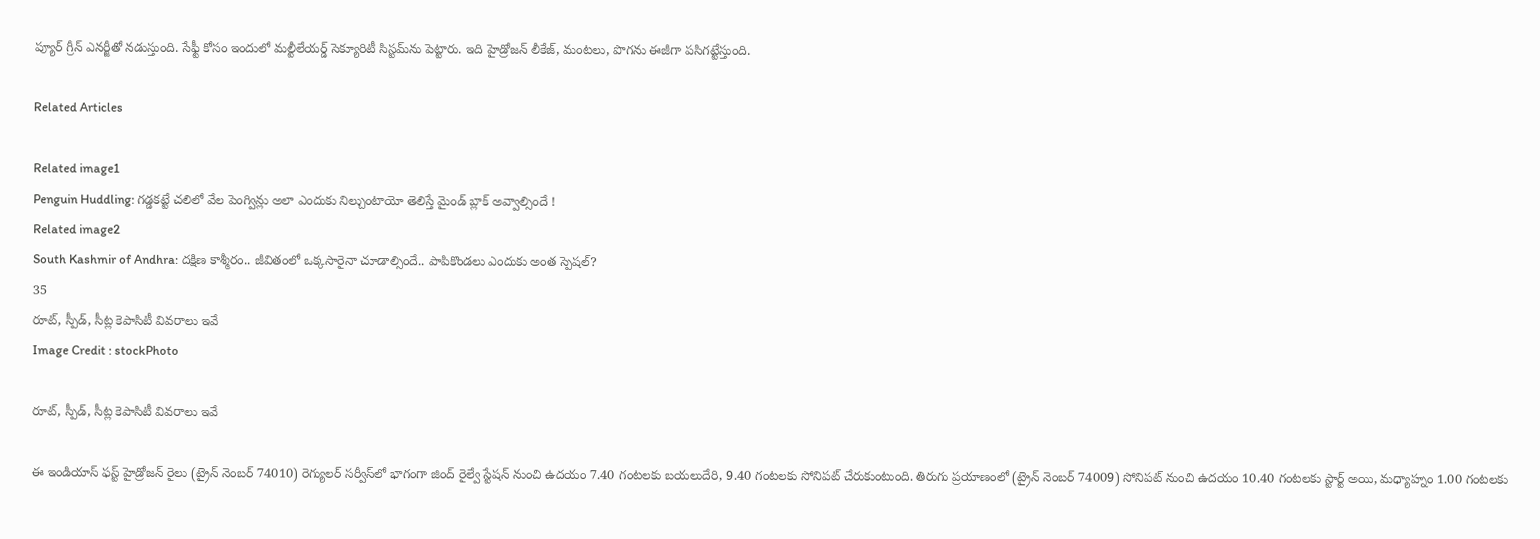ప్యూర్ గ్రీన్ ఎనర్జీతో నడుస్తుంది. సేఫ్టీ కోసం ఇందులో మల్టీలేయర్డ్ సెక్యూరిటీ సిస్టమ్‌ను పెట్టారు. ఇది హైడ్రోజన్ లీకేజ్, మంటలు, పొగను ఈజీగా పసిగట్టేస్తుంది.

Related Articles

Related image1
Penguin Huddling: గడ్డకట్టే చలిలో వేల పెంగ్విన్లు అలా ఎందుకు నిల్చుంటాయో తెలిస్తే మైండ్ బ్లాక్ అవ్వాల్సిందే !
Related image2
South Kashmir of Andhra: దక్షిణ కాశ్మీరం.. జీవితంలో ఒక్కసారైనా చూడాల్సిందే.. పాపికొండలు ఎందుకు అంత స్పెషల్?
35
రూట్, స్పీడ్, సీట్ల కెపాసిటీ వివరాలు ఇవే
Image Credit : stockPhoto

రూట్, స్పీడ్, సీట్ల కెపాసిటీ వివరాలు ఇవే

ఈ ఇండియాస్ ఫస్ట్ హైడ్రోజన్ రైలు (ట్రైన్ నెంబర్ 74010) రెగ్యులర్ సర్వీస్‌లో భాగంగా జింద్ రైల్వే స్టేషన్ నుంచి ఉదయం 7.40 గంటలకు బయలుదేరి, 9.40 గంటలకు సోనిపట్ చేరుకుంటుంది. తిరుగు ప్రయాణంలో (ట్రైన్ నెంబర్ 74009) సోనిపట్ నుంచి ఉదయం 10.40 గంటలకు స్టార్ట్ అయి, మధ్యాహ్నం 1.00 గంటలకు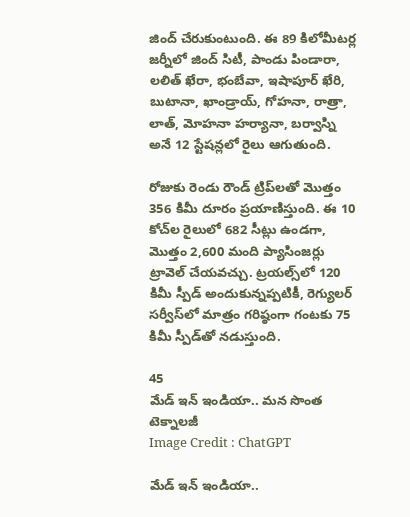జింద్ చేరుకుంటుంది. ఈ 89 కిలోమీటర్ల జర్నీలో జింద్ సిటీ, పాండు పిండారా, లలిత్ ఖేరా, భంబేవా, ఇషాపూర్ ఖేరి, బుటానా, ఖాండ్రాయ్, గోహనా, రాత్రా, లాత్, మోహనా హర్యానా, బర్వాస్ని అనే 12 స్టేషన్లలో రైలు ఆగుతుంది.

రోజుకు రెండు రౌండ్ ట్రిప్‌లతో మొత్తం 356 కిమీ దూరం ప్రయాణిస్తుంది. ఈ 10 కోచ్‌ల రైలులో 682 సీట్లు ఉండగా, మొత్తం 2,600 మంది ప్యాసింజర్లు ట్రావెల్ చేయవచ్చు. ట్రయల్స్‌లో 120 కిమీ స్పీడ్ అందుకున్నప్పటికీ, రెగ్యులర్ సర్వీస్‌లో మాత్రం గరిష్ఠంగా గంటకు 75 కిమీ స్పీడ్‌తో నడుస్తుంది.

45
మేడ్ ఇన్ ఇండియా.. మన సొంత టెక్నాలజీ
Image Credit : ChatGPT

మేడ్ ఇన్ ఇండియా..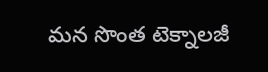మన సొంత టెక్నాలజీ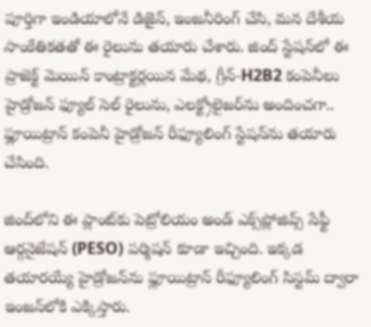పూర్తిగా ఇండియాలోనే డిజైన్, ఇంజనీరింగ్ చేసి, మన దేశీయ సాంకేతికతతో ఈ రైలును తయారు చేశారు. జింద్ స్టేషన్‌లో ఈ ప్రాజెక్ట్ మెయిన్ కాంట్రాక్టర్లయిన మేథ, గ్రీన్-H2B2 కంపెనీలు హైడ్రోజన్ ఫ్యూల్ సెల్ రైలును, ఎలక్ట్రోలైజర్‌ను అందించగా.. ఫ్లూయిట్రాన్ కంపెనీ హైడ్రోజన్ రీఫ్యూలింగ్ స్టేషన్‌ను తయారు చేసింది.

జింద్‌లోని ఈ ప్లాంట్‌కు పెట్రోలియం అండ్ ఎక్స్‌ప్లోజివ్స్ సేఫ్టీ ఆర్గనైజేషన్ (PESO) పర్మిషన్ కూడా ఇచ్చింది. ఇక్కడ తయారయ్యే హైడ్రోజన్‌ను ఫ్లూయిట్రాన్ రీఫ్యూలింగ్ సిస్టమ్ ద్వారా ఇంజన్‌లోకి ఎక్కిస్తారు.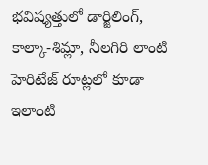భవిష్యత్తులో డార్జిలింగ్, కాల్కా-శిమ్లా, నీలగిరి లాంటి హెరిటేజ్ రూట్లలో కూడా ఇలాంటి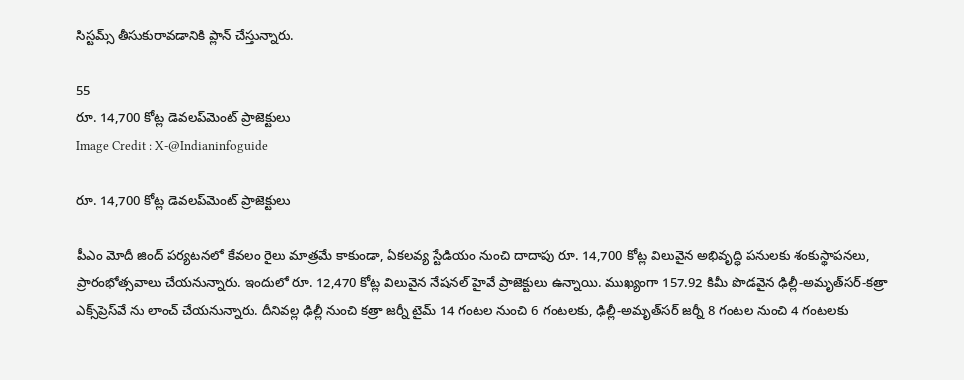సిస్టమ్స్ తీసుకురావడానికి ప్లాన్ చేస్తున్నారు.

55
రూ. 14,700 కోట్ల డెవలప్‌మెంట్ ప్రాజెక్టులు
Image Credit : X-@Indianinfoguide

రూ. 14,700 కోట్ల డెవలప్‌మెంట్ ప్రాజెక్టులు

పీఎం మోదీ జింద్ పర్యటనలో కేవలం రైలు మాత్రమే కాకుండా, ఏకలవ్య స్టేడియం నుంచి దాదాపు రూ. 14,700 కోట్ల విలువైన అభివృద్ధి పనులకు శంకుస్థాపనలు, ప్రారంభోత్సవాలు చేయనున్నారు. ఇందులో రూ. 12,470 కోట్ల విలువైన నేషనల్ హైవే ప్రాజెక్టులు ఉన్నాయి. ముఖ్యంగా 157.92 కిమీ పొడవైన ఢిల్లీ-అమృత్‌సర్-కత్రా ఎక్స్‌ప్రెస్‌వే ను లాంచ్ చేయనున్నారు. దీనివల్ల ఢిల్లీ నుంచి కత్రా జర్నీ టైమ్ 14 గంటల నుంచి 6 గంటలకు, ఢిల్లీ-అమృత్‌సర్ జర్నీ 8 గంటల నుంచి 4 గంటలకు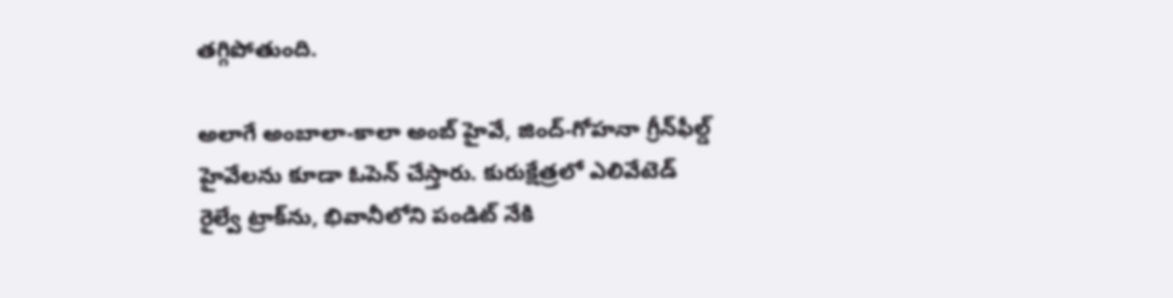తగ్గిపోతుంది.

అలాగే అంబాలా-కాలా అంబ్ హైవే, జింద్-గోహనా గ్రీన్‌ఫీల్డ్ హైవేలను కూడా ఓపెన్ చేస్తారు. కురుక్షేత్రలో ఎలివేటెడ్ రైల్వే ట్రాక్‌ను, భివానీలోని పండిట్ నేకి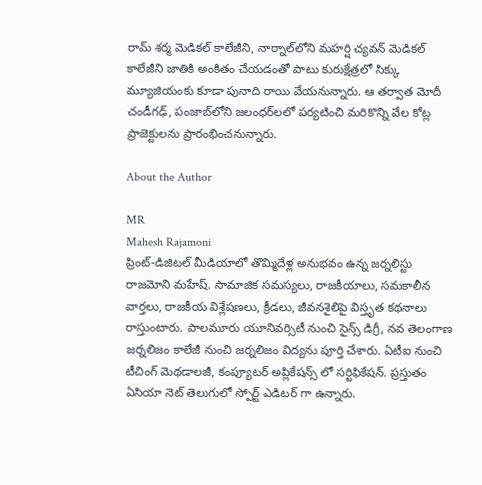రామ్ శర్మ మెడికల్ కాలేజీని, నార్నాల్‌లోని మహర్షి చ్యవన్ మెడికల్ కాలేజీని జాతికి అంకితం చేయడంతో పాటు కురుక్షేత్రలో సిక్కు మ్యూజియంకు కూడా పునాది రాయి వేయనున్నారు. ఆ తర్వాత మోదీ చండీగఢ్, పంజాబ్‌లోని జలంధర్‌లలో పర్యటించి మరికొన్ని వేల కోట్ల ప్రాజెక్టులను ప్రారంభించనున్నారు.

About the Author

MR
Mahesh Rajamoni
ప్రింట్-డిజిటల్ మీడియాలో తొమ్మిదేళ్ల అనుభవం ఉన్న జ‌ర్న‌లిస్టు రాజమోని మహేష్. సామాజిక సమస్యలు, రాజకీయాలు, సమకాలీన వార్తలు, రాజకీయ విశ్లేషణలు, క్రీడలు, జీవనశైలిపై విస్తృత క‌థ‌నాలు రాస్తుంటారు. పాలమూరు యూనివర్సిటీ నుంచి సైన్స్ డిగ్రీ, నవ తెలంగాణ జర్నలిజం కాలేజీ నుంచి జర్నలిజం విద్యను పూర్తి చేశారు. ఏటీఐ నుంచి టీచింగ్ మెథడాలజీ, కంప్యూటర్ అప్లికేషన్స్ లో సర్టిఫికేషన్. ప్రస్తుతం ఏసియా నెట్ తెలుగులో స్పోర్ట్ ఎడిటర్ గా ఉన్నారు.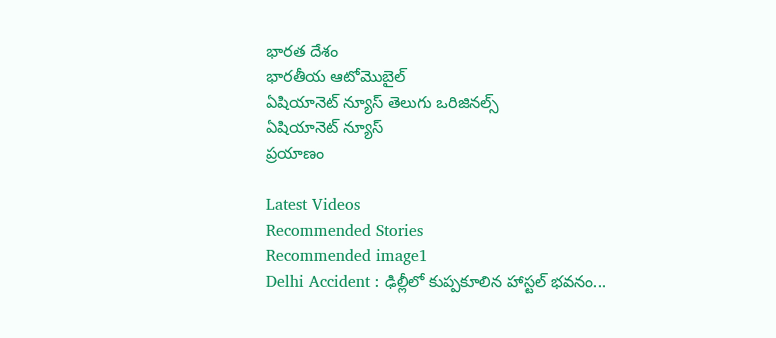భారత దేశం
భారతీయ ఆటోమొబైల్
ఏషియానెట్ న్యూస్ తెలుగు ఒరిజినల్స్
ఏషియానెట్ న్యూస్
ప్రయాణం

Latest Videos
Recommended Stories
Recommended image1
Delhi Accident : ఢిల్లీలో కుప్పకూలిన హాస్టల్ భవనం...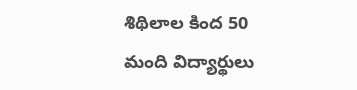శిథిలాల కింద 50 మంది విద్యార్థులు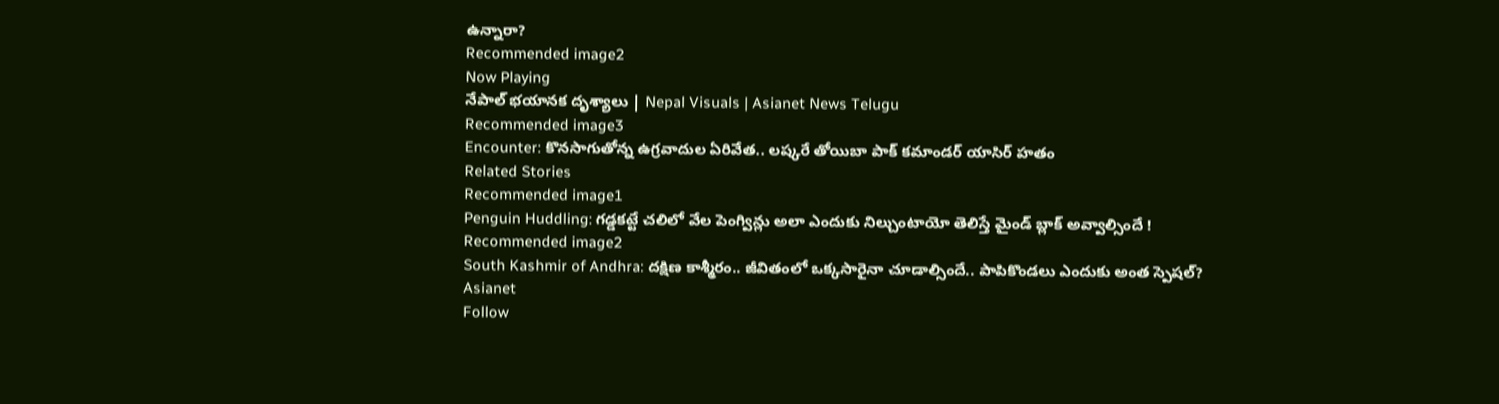ఉన్నారా?
Recommended image2
Now Playing
నేపాల్ భయానక దృశ్యాలు | Nepal Visuals | Asianet News Telugu
Recommended image3
Encounter: కొన‌సాగుతోన్న ఉగ్ర‌వాదుల ఏరివేత‌.. ల‌ష్క‌రే తోయిబా పాక్ క‌మాండ‌ర్ యాసిర్ హ‌తం
Related Stories
Recommended image1
Penguin Huddling: గడ్డకట్టే చలిలో వేల పెంగ్విన్లు అలా ఎందుకు నిల్చుంటాయో తెలిస్తే మైండ్ బ్లాక్ అవ్వాల్సిందే !
Recommended image2
South Kashmir of Andhra: దక్షిణ కాశ్మీరం.. జీవితంలో ఒక్కసారైనా చూడాల్సిందే.. పాపికొండలు ఎందుకు అంత స్పెషల్?
Asianet
Follow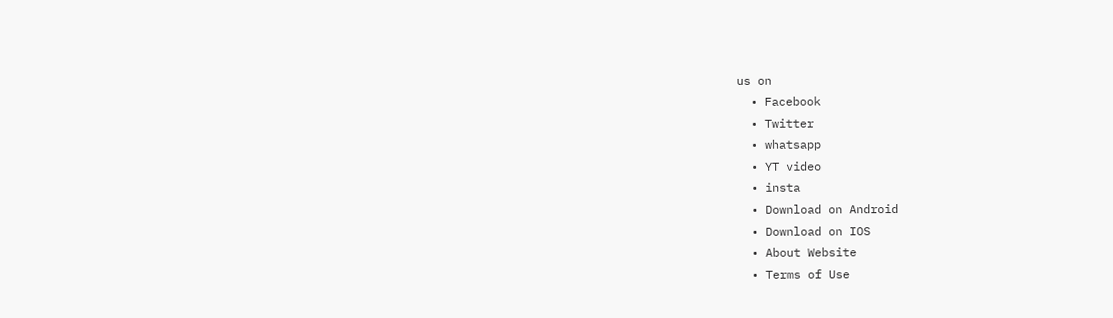us on
  • Facebook
  • Twitter
  • whatsapp
  • YT video
  • insta
  • Download on Android
  • Download on IOS
  • About Website
  • Terms of Use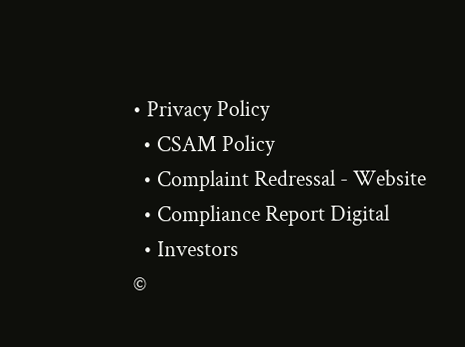• Privacy Policy
  • CSAM Policy
  • Complaint Redressal - Website
  • Compliance Report Digital
  • Investors
©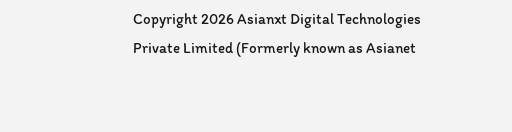Copyright 2026 Asianxt Digital Technologies Private Limited (Formerly known as Asianet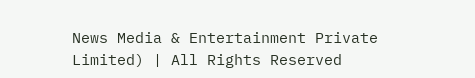News Media & Entertainment Private Limited) | All Rights Reserved